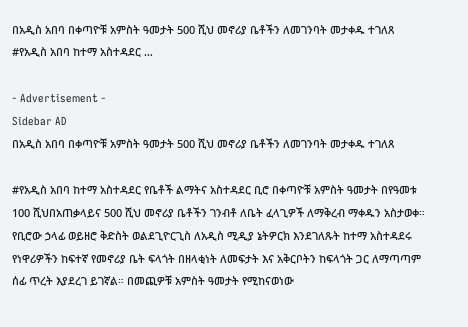በአዲስ አበባ በቀጣዮቹ አምስት ዓመታት 500 ሺህ መኖሪያ ቤቶችን ለመገንባት መታቀዱ ተገለጸ #የአዲስ አበባ ከተማ አስተዳደር …

- Advertisement -
Sidebar AD
በአዲስ አበባ በቀጣዮቹ አምስት ዓመታት 500 ሺህ መኖሪያ ቤቶችን ለመገንባት መታቀዱ ተገለጸ

#የአዲስ አበባ ከተማ አስተዳደር የቤቶች ልማትና አስተዳደር ቢሮ በቀጣዮቹ አምስት ዓመታት በየዓመቱ 100 ሺህበአጠቃላይና 500 ሺህ መኖሪያ ቤቶችን ገንብቶ ለቤት ፈላጊዎች ለማቅረብ ማቀዱን አስታወቀ።
የቢሮው ኃላፊ ወይዘሮ ቅድስት ወልደጊዮርጊስ ለአዲስ ሚዲያ ኔትዎርክ እንደገለጹት ከተማ አስተዳደሩ የነዋሪዎችን ከፍተኛ የመኖሪያ ቤት ፍላጎት በዘላቂነት ለመፍታት እና አቅርቦትን ከፍላጎት ጋር ለማጣጣም ሰፊ ጥረት እያደረገ ይገኛል። በመጪዎቹ አምስት ዓመታት የሚከናወነው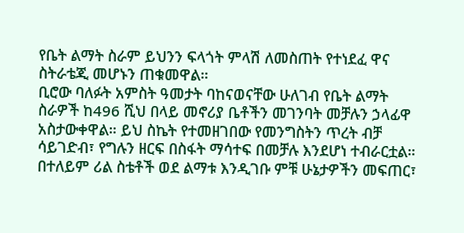የቤት ልማት ስራም ይህንን ፍላጎት ምላሽ ለመስጠት የተነደፈ ዋና ስትራቴጂ መሆኑን ጠቁመዋል።
ቢሮው ባለፉት አምስት ዓመታት ባከናወናቸው ሁለገብ የቤት ልማት ስራዎች ከ496 ሺህ በላይ መኖሪያ ቤቶችን መገንባት መቻሉን ኃላፊዋ አስታውቀዋል። ይህ ስኬት የተመዘገበው የመንግስትን ጥረት ብቻ ሳይገድብ፣ የግሉን ዘርፍ በስፋት ማሳተፍ በመቻሉ እንደሆነ ተብራርቷል።
በተለይም ሪል ስቴቶች ወደ ልማቱ እንዲገቡ ምቹ ሁኔታዎችን መፍጠር፣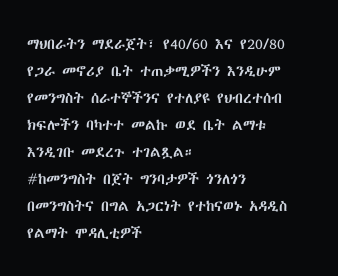ማህበራትን ማደራጀት፣ የ40/60 እና የ20/80 የጋራ መኖሪያ ቤት ተጠቃሚዎችን እንዲሁም የመንግስት ሰራተኞችንና የተለያዩ የህብረተሰብ ክፍሎችን ባካተተ መልኩ ወደ ቤት ልማቱ እንዲገቡ መደረጉ ተገልጿል።
#ከመንግስት በጀት ግንባታዎች ጎንለጎን በመንግስትና በግል አጋርነት የተከናወኑ አዳዲስ የልማት ሞዳሊቲዎች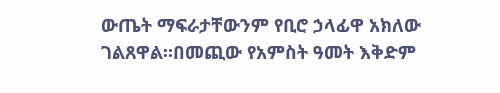ውጤት ማፍራታቸውንም የቢሮ ኃላፊዋ አክለው ገልጸዋል።በመጪው የአምስት ዓመት እቅድም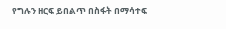የግሉን ዘርፍ ይበልጥ በስፋት በማሳተፍ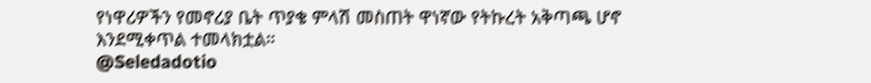የነዋሪዎችን የመኖሪያ ቤት ጥያቄ ምላሽ መስጠት ዋነኛው የትኩረት አቅጣጫ ሆኖ እንደሚቀጥል ተመላክቷል።
@Seledadotio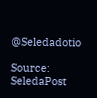@Seledadotio

Source: SeledaPost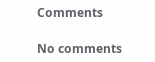Comments

No comments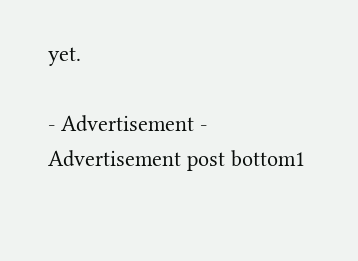yet.

- Advertisement -
Advertisement post bottom1